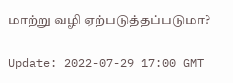மாற்று வழி ஏற்படுத்தப்படுமா?

Update: 2022-07-29 17:00 GMT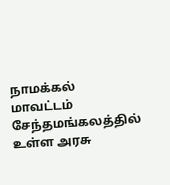நாமக்கல் மாவட்டம் சேந்தமங்கலத்தில் உள்ள அரசு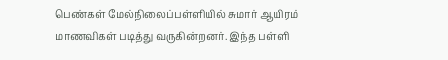பெண்கள் மேல்நிலைப்பள்ளியில் சுமார் ஆயிரம் மாணவிகள் படித்து வருகின்றனர். இந்த பள்ளி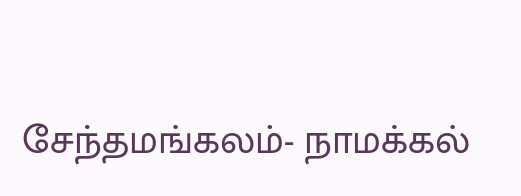சேந்தமங்கலம்- நாமக்கல்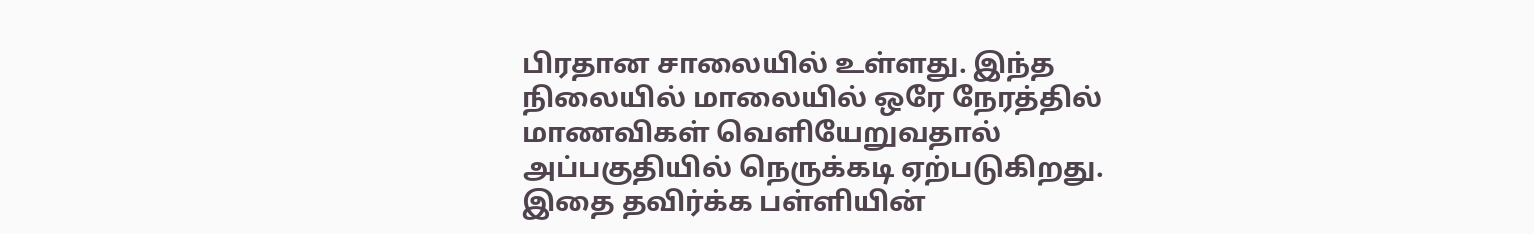பிரதான சாலையில் உள்ளது. இந்த நிலையில் மாலையில் ஒரே நேரத்தில் மாணவிகள் வெளியேறுவதால் அப்பகுதியில் நெருக்கடி ஏற்படுகிறது. இதை தவிர்க்க பள்ளியின்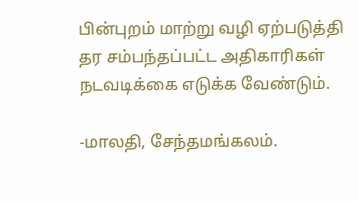பின்புறம் மாற்று வழி ஏற்படுத்தி தர சம்பந்தப்பட்ட அதிகாரிகள் நடவடிக்கை எடுக்க வேண்டும்.

-மாலதி, சேந்தமங்கலம்.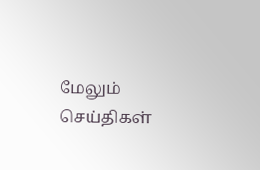மேலும் செய்திகள்